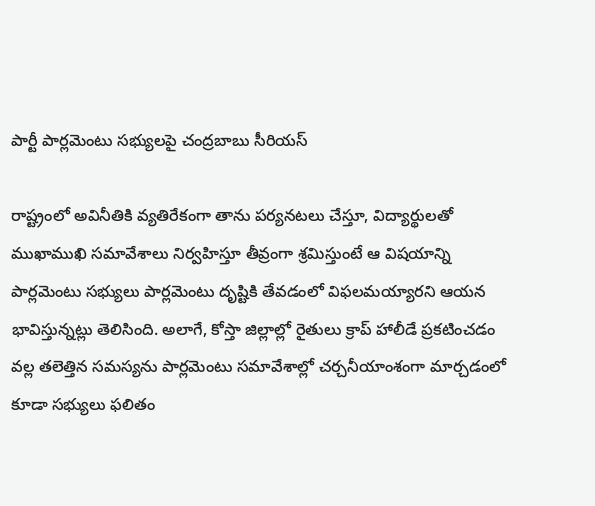పార్టీ పార్లమెంటు సభ్యులపై చంద్రబాబు సీరియస్

రాష్ట్రంలో అవినీతికి వ్యతిరేకంగా తాను పర్యనటలు చేస్తూ, విద్యార్థులతో ముఖాముఖి సమావేశాలు నిర్వహిస్తూ తీవ్రంగా శ్రమిస్తుంటే ఆ విషయాన్ని పార్లమెంటు సభ్యులు పార్లమెంటు దృష్టికి తేవడంలో విఫలమయ్యారని ఆయన భావిస్తున్నట్లు తెలిసింది. అలాగే, కోస్తా జిల్లాల్లో రైతులు క్రాప్ హాలీడే ప్రకటించడం వల్ల తలెత్తిన సమస్యను పార్లమెంటు సమావేశాల్లో చర్చనీయాంశంగా మార్చడంలో కూడా సభ్యులు ఫలితం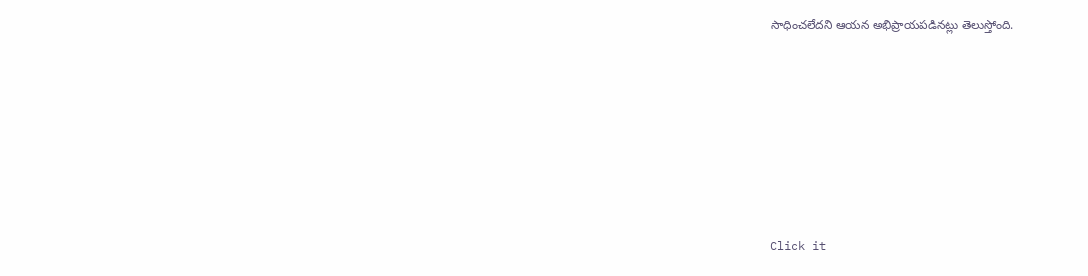సాధించలేదని ఆయన అభిప్రాయపడినట్లు తెలుస్తోంది.












Click it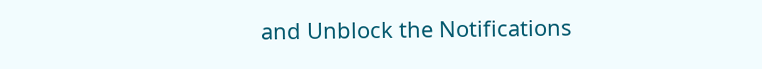and Unblock the Notifications